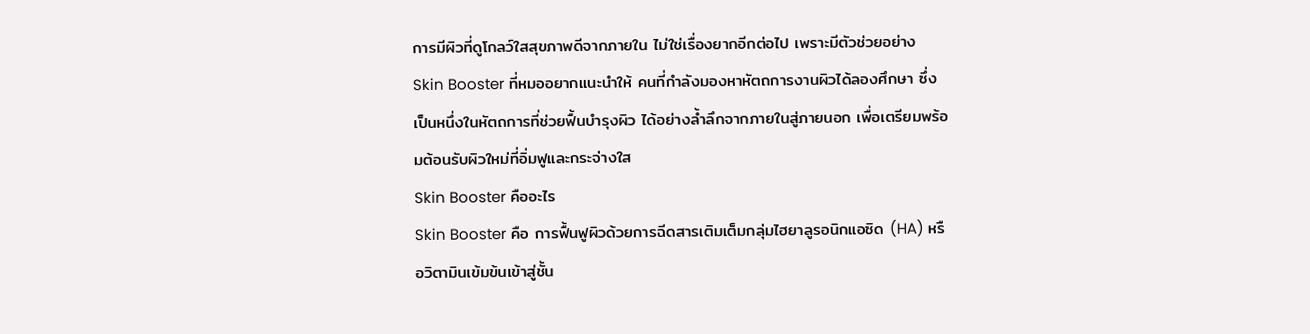การมีผิวที่ดูโกลว์ใสสุขภาพดีจากภายใน ไม่ใช่เรื่องยากอีกต่อไป เพราะมีตัวช่วยอย่าง Skin Booster ที่หมออยากแนะนำให้ คนที่กำลังมองหาหัตถการงานผิวได้ลองศึกษา ซึ่งเป็นหนึ่งในหัตถการที่ช่วยฟื้นบำรุงผิว ได้อย่างล้ำลึกจากภายในสู่ภายนอก เพื่อเตรียมพร้อมต้อนรับผิวใหม่ที่อิ่มฟูและกระจ่างใส
Skin Booster คืออะไร
Skin Booster คือ การฟื้นฟูผิวด้วยการฉีดสารเติมเต็มกลุ่มไฮยาลูรอนิกแอซิด (HA) หรือวิตามินเข้มข้นเข้าสู่ชั้น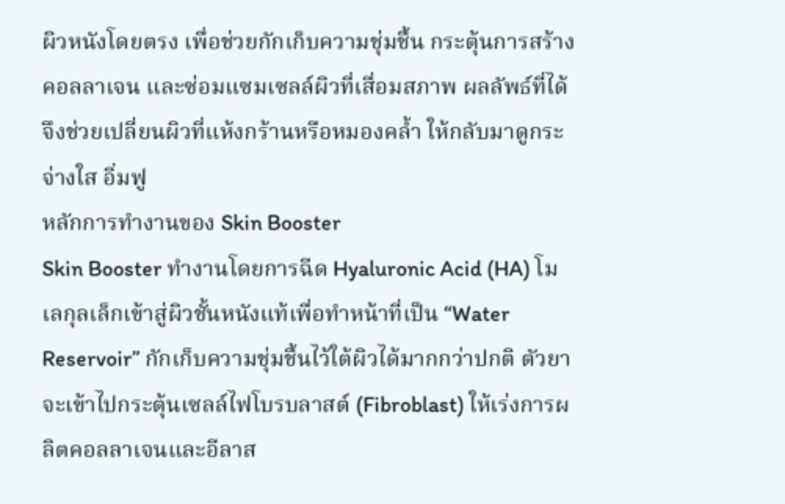ผิวหนังโดยตรง เพื่อช่วยกักเก็บความชุ่มชื้น กระตุ้นการสร้างคอลลาเจน และซ่อมแซมเซลล์ผิวที่เสื่อมสภาพ ผลลัพธ์ที่ได้จึงช่วยเปลี่ยนผิวที่แห้งกร้านหรือหมองคล้ำ ให้กลับมาดูกระจ่างใส อิ่มฟู
หลักการทำงานของ Skin Booster
Skin Booster ทำงานโดยการฉีด Hyaluronic Acid (HA) โมเลกุลเล็กเข้าสู่ผิวชั้นหนังแท้เพื่อทำหน้าที่เป็น “Water Reservoir” กักเก็บความชุ่มชื้นไว้ใต้ผิวได้มากกว่าปกติ ตัวยาจะเข้าไปกระตุ้นเซลล์ไฟโบรบลาสต์ (Fibroblast) ให้เร่งการผลิตคอลลาเจนและอีลาส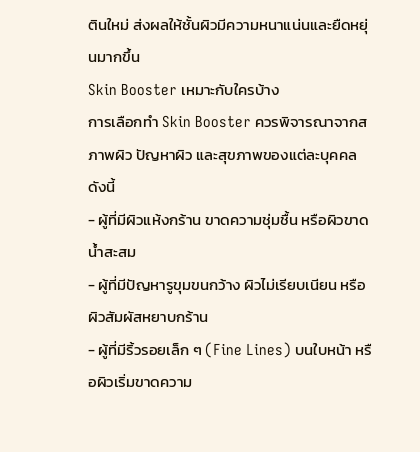ตินใหม่ ส่งผลให้ชั้นผิวมีความหนาแน่นและยืดหยุ่นมากขึ้น
Skin Booster เหมาะกับใครบ้าง
การเลือกทำ Skin Booster ควรพิจารณาจากสภาพผิว ปัญหาผิว และสุขภาพของแต่ละบุคคล ดังนี้
- ผู้ที่มีผิวแห้งกร้าน ขาดความชุ่มชื้น หรือผิวขาดน้ำสะสม
- ผู้ที่มีปัญหารูขุมขนกว้าง ผิวไม่เรียบเนียน หรือผิวสัมผัสหยาบกร้าน
- ผู้ที่มีริ้วรอยเล็ก ๆ (Fine Lines) บนใบหน้า หรือผิวเริ่มขาดความ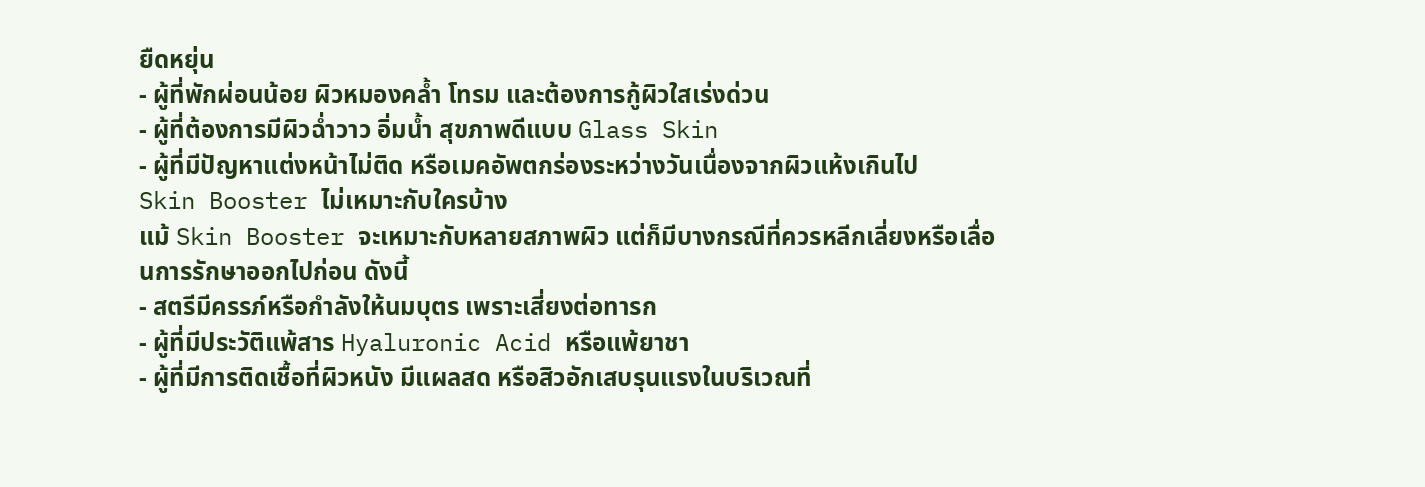ยืดหยุ่น
- ผู้ที่พักผ่อนน้อย ผิวหมองคล้ำ โทรม และต้องการกู้ผิวใสเร่งด่วน
- ผู้ที่ต้องการมีผิวฉ่ำวาว อิ่มน้ำ สุขภาพดีแบบ Glass Skin
- ผู้ที่มีปัญหาแต่งหน้าไม่ติด หรือเมคอัพตกร่องระหว่างวันเนื่องจากผิวแห้งเกินไป
Skin Booster ไม่เหมาะกับใครบ้าง
แม้ Skin Booster จะเหมาะกับหลายสภาพผิว แต่ก็มีบางกรณีที่ควรหลีกเลี่ยงหรือเลื่อนการรักษาออกไปก่อน ดังนี้
- สตรีมีครรภ์หรือกำลังให้นมบุตร เพราะเสี่ยงต่อทารก
- ผู้ที่มีประวัติแพ้สาร Hyaluronic Acid หรือแพ้ยาชา
- ผู้ที่มีการติดเชื้อที่ผิวหนัง มีแผลสด หรือสิวอักเสบรุนแรงในบริเวณที่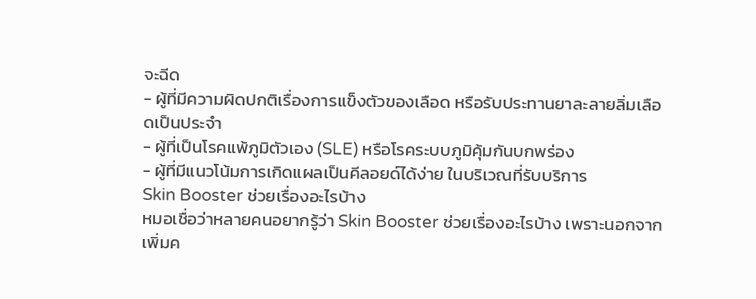จะฉีด
- ผู้ที่มีความผิดปกติเรื่องการแข็งตัวของเลือด หรือรับประทานยาละลายลิ่มเลือดเป็นประจำ
- ผู้ที่เป็นโรคแพ้ภูมิตัวเอง (SLE) หรือโรคระบบภูมิคุ้มกันบกพร่อง
- ผู้ที่มีแนวโน้มการเกิดแผลเป็นคีลอยด์ได้ง่าย ในบริเวณที่รับบริการ
Skin Booster ช่วยเรื่องอะไรบ้าง
หมอเชื่อว่าหลายคนอยากรู้ว่า Skin Booster ช่วยเรื่องอะไรบ้าง เพราะนอกจากเพิ่มค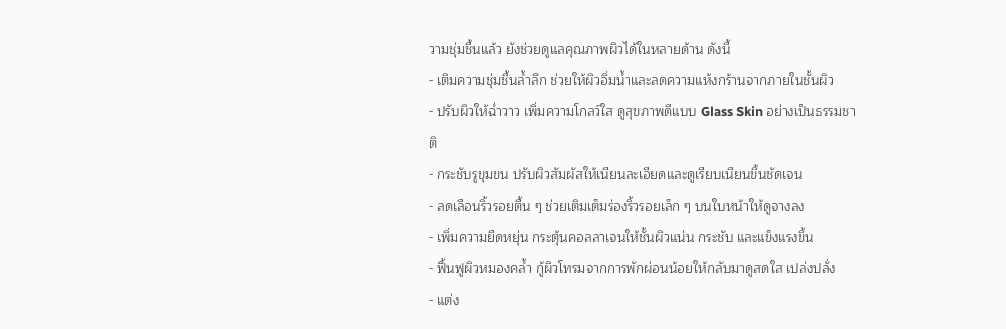วามชุ่มชื้นแล้ว ยังช่วยดูแลคุณภาพผิวได้ในหลายด้าน ดังนี้
- เติมความชุ่มชื้นล้ำลึก ช่วยให้ผิวอิ่มน้ำและลดความแห้งกร้านจากภายในชั้นผิว
- ปรับผิวให้ฉ่ำวาว เพิ่มความโกลว์ใส ดูสุขภาพดีแบบ Glass Skin อย่างเป็นธรรมชาติ
- กระชับรูขุมขน ปรับผิวสัมผัสให้เนียนละเอียดและดูเรียบเนียนขึ้นชัดเจน
- ลดเลือนริ้วรอยตื้น ๆ ช่วยเติมเต็มร่องริ้วรอยเล็ก ๆ บนใบหน้าให้ดูจางลง
- เพิ่มความยืดหยุ่น กระตุ้นคอลลาเจนให้ชั้นผิวแน่น กระชับ และแข็งแรงขึ้น
- ฟื้นฟูผิวหมองคล้ำ กู้ผิวโทรมจากการพักผ่อนน้อยให้กลับมาดูสดใส เปล่งปลั่ง
- แต่ง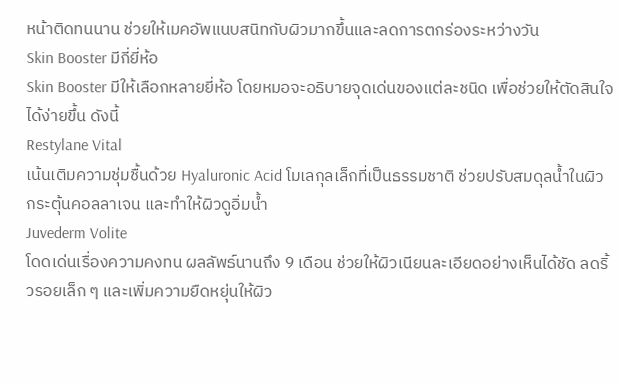หน้าติดทนนาน ช่วยให้เมคอัพแนบสนิทกับผิวมากขึ้นและลดการตกร่องระหว่างวัน
Skin Booster มีกี่ยี่ห้อ
Skin Booster มีให้เลือกหลายยี่ห้อ โดยหมอจะอธิบายจุดเด่นของแต่ละชนิด เพื่อช่วยให้ตัดสินใจได้ง่ายขึ้น ดังนี้
Restylane Vital
เน้นเติมความชุ่มชื้นด้วย Hyaluronic Acid โมเลกุลเล็กที่เป็นธรรมชาติ ช่วยปรับสมดุลน้ำในผิว กระตุ้นคอลลาเจน และทำให้ผิวดูอิ่มน้ำ
Juvederm Volite
โดดเด่นเรื่องความคงทน ผลลัพธ์นานถึง 9 เดือน ช่วยให้ผิวเนียนละเอียดอย่างเห็นได้ชัด ลดริ้วรอยเล็ก ๆ และเพิ่มความยืดหยุ่นให้ผิว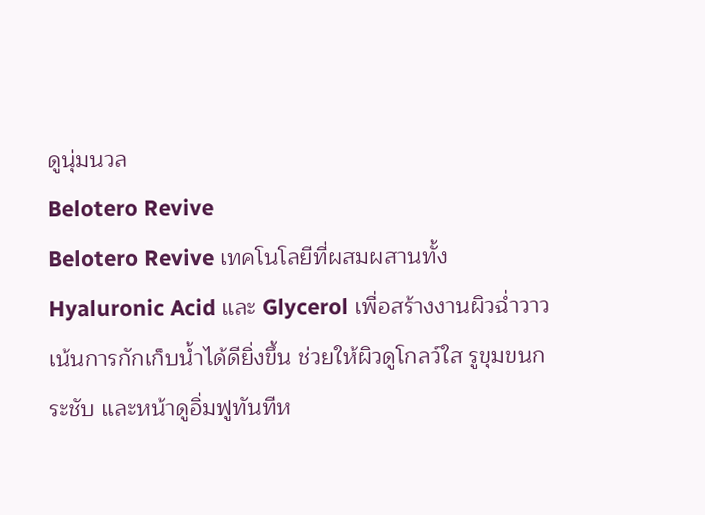ดูนุ่มนวล
Belotero Revive
Belotero Revive เทคโนโลยีที่ผสมผสานทั้ง Hyaluronic Acid และ Glycerol เพื่อสร้างงานผิวฉ่ำวาว เน้นการกักเก็บน้ำได้ดียิ่งขึ้น ช่วยให้ผิวดูโกลว์ใส รูขุมขนกระชับ และหน้าดูอิ่มฟูทันทีห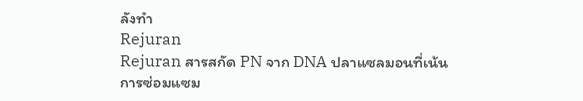ลังทำ
Rejuran
Rejuran สารสกัด PN จาก DNA ปลาแซลมอนที่เน้นการซ่อมแซม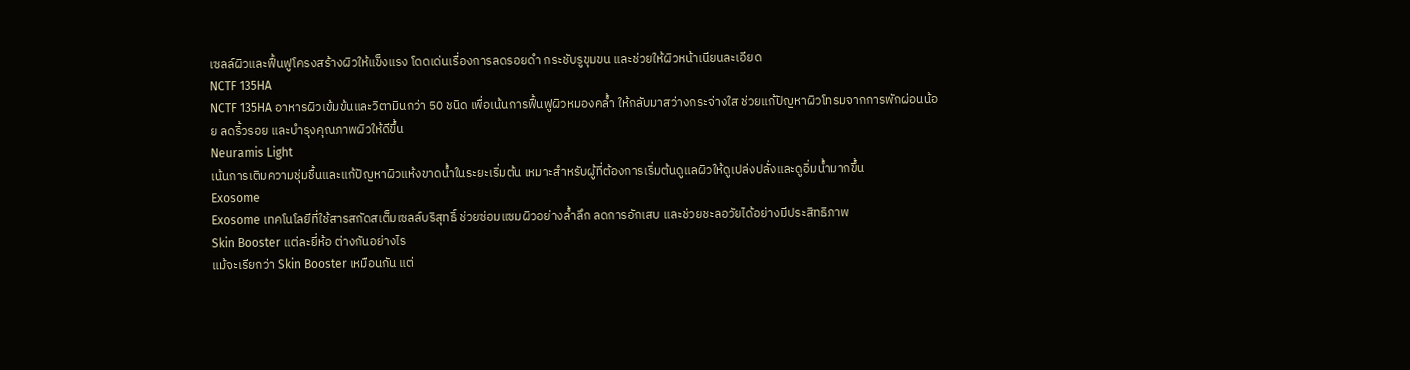เซลล์ผิวและฟื้นฟูโครงสร้างผิวให้แข็งแรง โดดเด่นเรื่องการลดรอยดำ กระชับรูขุมขน และช่วยให้ผิวหน้าเนียนละเอียด
NCTF 135HA
NCTF 135HA อาหารผิวเข้มข้นและวิตามินกว่า 50 ชนิด เพื่อเน้นการฟื้นฟูผิวหมองคล้ำ ให้กลับมาสว่างกระจ่างใส ช่วยแก้ปัญหาผิวโทรมจากการพักผ่อนน้อย ลดริ้วรอย และบำรุงคุณภาพผิวให้ดีขึ้น
Neuramis Light
เน้นการเติมความชุ่มชื้นและแก้ปัญหาผิวแห้งขาดน้ำในระยะเริ่มต้น เหมาะสำหรับผู้ที่ต้องการเริ่มต้นดูแลผิวให้ดูเปล่งปลั่งและดูอิ่มน้ำมากขึ้น
Exosome
Exosome เทคโนโลยีที่ใช้สารสกัดสเต็มเซลล์บริสุทธิ์ ช่วยซ่อมแซมผิวอย่างล้ำลึก ลดการอักเสบ และช่วยชะลอวัยได้อย่างมีประสิทธิภาพ
Skin Booster แต่ละยี่ห้อ ต่างกันอย่างไร
แม้จะเรียกว่า Skin Booster เหมือนกัน แต่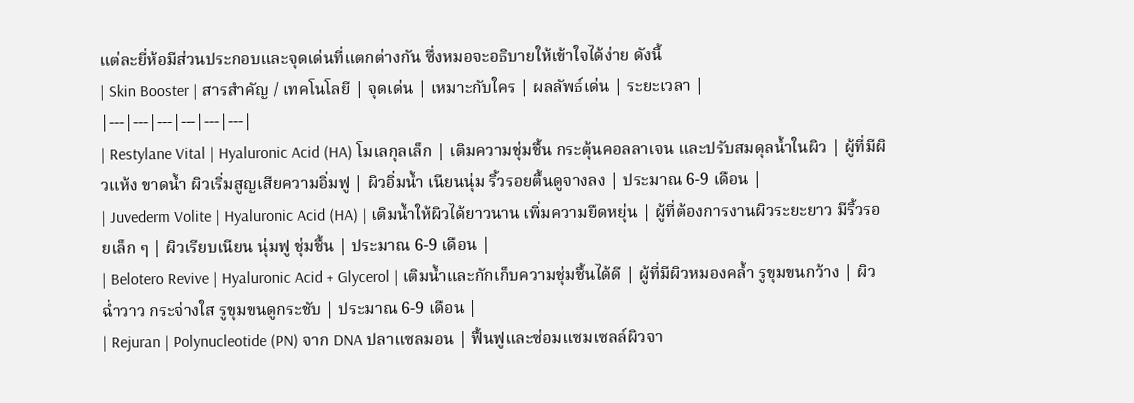แต่ละยี่ห้อมีส่วนประกอบและจุดเด่นที่แตกต่างกัน ซึ่งหมอจะอธิบายให้เข้าใจได้ง่าย ดังนี้
| Skin Booster | สารสำคัญ / เทคโนโลยี | จุดเด่น | เหมาะกับใคร | ผลลัพธ์เด่น | ระยะเวลา |
|---|---|---|---|---|---|
| Restylane Vital | Hyaluronic Acid (HA) โมเลกุลเล็ก | เติมความชุ่มชื้น กระตุ้นคอลลาเจน และปรับสมดุลน้ำในผิว | ผู้ที่มีผิวแห้ง ขาดน้ำ ผิวเริ่มสูญเสียความอิ่มฟู | ผิวอิ่มน้ำ เนียนนุ่ม ริ้วรอยตื้นดูจางลง | ประมาณ 6-9 เดือน |
| Juvederm Volite | Hyaluronic Acid (HA) | เติมน้ำให้ผิวได้ยาวนาน เพิ่มความยืดหยุ่น | ผู้ที่ต้องการงานผิวระยะยาว มีริ้วรอยเล็ก ๆ | ผิวเรียบเนียน นุ่มฟู ชุ่มชื้น | ประมาณ 6-9 เดือน |
| Belotero Revive | Hyaluronic Acid + Glycerol | เติมน้ำและกักเก็บความชุ่มชื้นได้ดี | ผู้ที่มีผิวหมองคล้ำ รูขุมขนกว้าง | ผิวฉ่ำวาว กระจ่างใส รูขุมขนดูกระชับ | ประมาณ 6-9 เดือน |
| Rejuran | Polynucleotide (PN) จาก DNA ปลาแซลมอน | ฟื้นฟูและซ่อมแซมเซลล์ผิวจา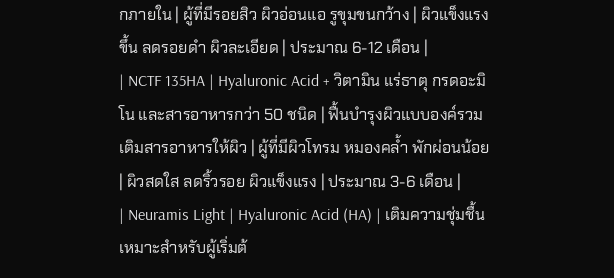กภายใน | ผู้ที่มีรอยสิว ผิวอ่อนแอ รูขุมขนกว้าง | ผิวแข็งแรงขึ้น ลดรอยดำ ผิวละเอียด | ประมาณ 6-12 เดือน |
| NCTF 135HA | Hyaluronic Acid + วิตามิน แร่ธาตุ กรดอะมิโน และสารอาหารกว่า 50 ชนิด | ฟื้นบำรุงผิวแบบองค์รวม เติมสารอาหารให้ผิว | ผู้ที่มีผิวโทรม หมองคล้ำ พักผ่อนน้อย | ผิวสดใส ลดริ้วรอย ผิวแข็งแรง | ประมาณ 3-6 เดือน |
| Neuramis Light | Hyaluronic Acid (HA) | เติมความชุ่มชื้น เหมาะสำหรับผู้เริ่มต้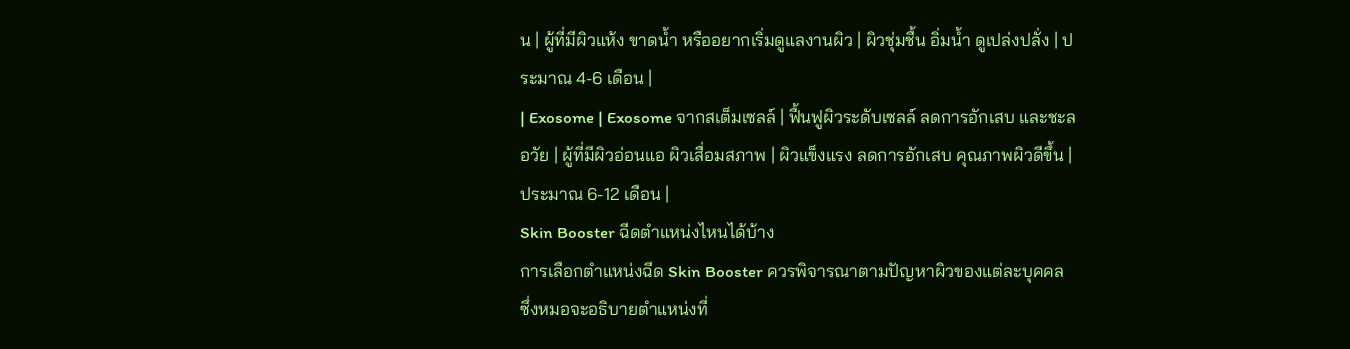น | ผู้ที่มีผิวแห้ง ขาดน้ำ หรืออยากเริ่มดูแลงานผิว | ผิวชุ่มชื้น อิ่มน้ำ ดูเปล่งปลั่ง | ประมาณ 4-6 เดือน |
| Exosome | Exosome จากสเต็มเซลล์ | ฟื้นฟูผิวระดับเซลล์ ลดการอักเสบ และชะลอวัย | ผู้ที่มีผิวอ่อนแอ ผิวเสื่อมสภาพ | ผิวแข็งแรง ลดการอักเสบ คุณภาพผิวดีขึ้น | ประมาณ 6-12 เดือน |
Skin Booster ฉีดตำแหน่งไหนได้บ้าง
การเลือกตำแหน่งฉีด Skin Booster ควรพิจารณาตามปัญหาผิวของแต่ละบุคคล ซึ่งหมอจะอธิบายตำแหน่งที่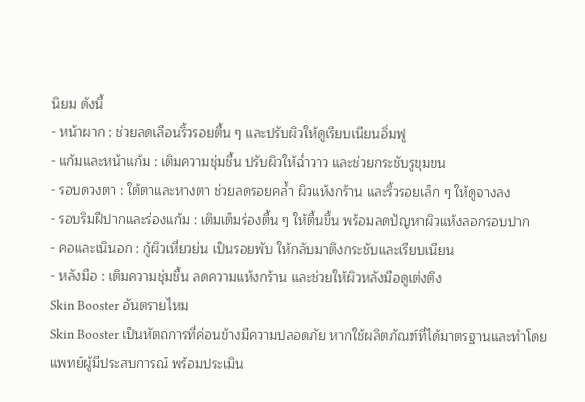นิยม ดังนี้
- หน้าผาก : ช่วยลดเลือนริ้วรอยตื้น ๆ และปรับผิวให้ดูเรียบเนียนอิ่มฟู
- แก้มและหน้าแก้ม : เติมความชุ่มชื้น ปรับผิวให้ฉ่ำวาว และช่วยกระชับรูขุมขน
- รอบดวงตา : ใต้ตาและหางตา ช่วยลดรอยคล้ำ ผิวแห้งกร้าน และริ้วรอยเล็ก ๆ ให้ดูจางลง
- รอบริมฝีปากและร่องแก้ม : เติมเต็มร่องตื้น ๆ ให้ตื้นขึ้น พร้อมลดปัญหาผิวแห้งลอกรอบปาก
- คอและเนินอก : กู้ผิวเหี่ยวย่น เป็นรอยพับ ให้กลับมาตึงกระชับและเรียบเนียน
- หลังมือ : เติมความชุ่มชื้น ลดความแห้งกร้าน และช่วยให้ผิวหลังมือดูเต่งตึง
Skin Booster อันตรายไหม
Skin Booster เป็นหัตถการที่ค่อนข้างมีความปลอดภัย หากใช้ผลิตภัณฑ์ที่ได้มาตรฐานและทำโดยแพทย์ผู้มีประสบการณ์ พร้อมประเมิน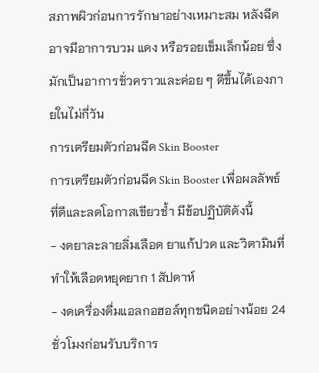สภาพผิวก่อนการรักษาอย่างเหมาะสม หลังฉีดอาจมีอาการบวม แดง หรือรอยเข็มเล็กน้อย ซึ่งมักเป็นอาการชั่วคราวและค่อย ๆ ดีขึ้นได้เองภายในไม่กี่วัน
การเตรียมตัวก่อนฉีด Skin Booster
การเตรียมตัวก่อนฉีด Skin Booster เพื่อผลลัพธ์ที่ดีและลดโอกาสเขียวช้ำ มีข้อปฏิบัติดังนี้
- งดยาละลายลิ่มเลือด ยาแก้ปวด และวิตามินที่ทำให้เลือดหยุดยาก 1 สัปดาห์
- งดเครื่องดื่มแอลกอฮอล์ทุกชนิดอย่างน้อย 24 ชั่วโมงก่อนรับบริการ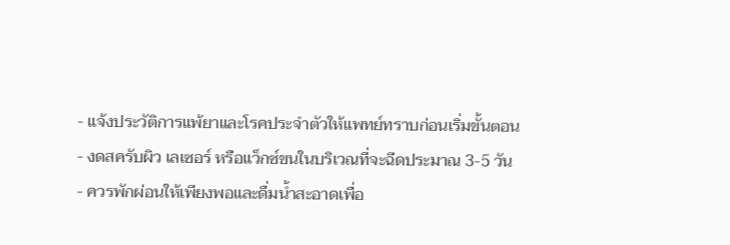- แจ้งประวัติการแพ้ยาและโรคประจำตัวให้แพทย์ทราบก่อนเริ่มขั้นตอน
- งดสครับผิว เลเซอร์ หรือแว็กซ์ขนในบริเวณที่จะฉีดประมาณ 3-5 วัน
- ควรพักผ่อนให้เพียงพอและดื่มน้ำสะอาดเพื่อ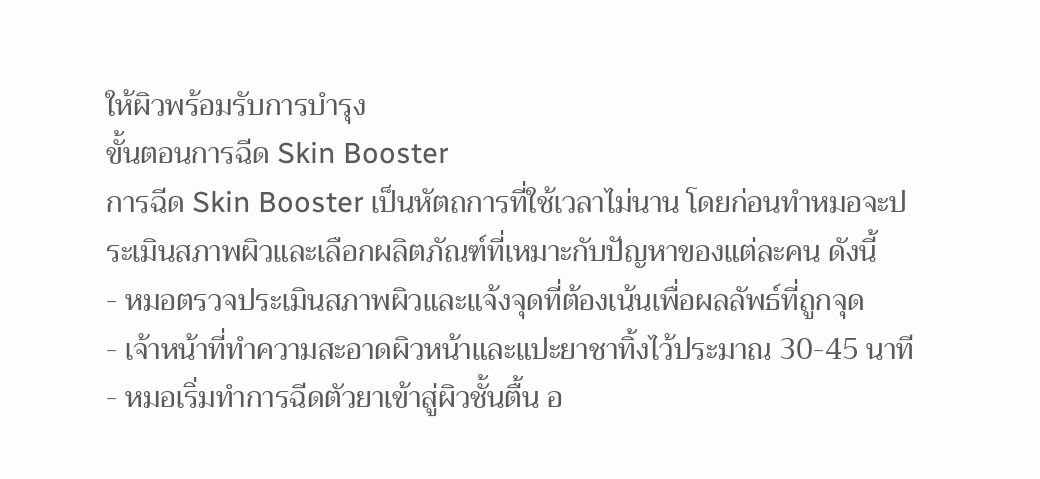ให้ผิวพร้อมรับการบำรุง
ขั้นตอนการฉีด Skin Booster
การฉีด Skin Booster เป็นหัตถการที่ใช้เวลาไม่นาน โดยก่อนทำหมอจะประเมินสภาพผิวและเลือกผลิตภัณฑ์ที่เหมาะกับปัญหาของแต่ละคน ดังนี้
- หมอตรวจประเมินสภาพผิวและแจ้งจุดที่ต้องเน้นเพื่อผลลัพธ์ที่ถูกจุด
- เจ้าหน้าที่ทำความสะอาดผิวหน้าและแปะยาชาทิ้งไว้ประมาณ 30-45 นาที
- หมอเริ่มทำการฉีดตัวยาเข้าสู่ผิวชั้นตื้น อ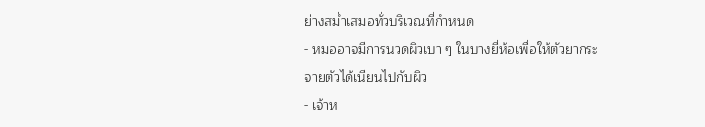ย่างสม่ำเสมอทั่วบริเวณที่กำหนด
- หมออาจมีการนวดผิวเบา ๆ ในบางยี่ห้อเพื่อให้ตัวยากระจายตัวได้เนียนไปกับผิว
- เจ้าห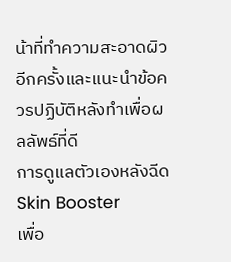น้าที่ทำความสะอาดผิวอีกครั้งและแนะนำข้อควรปฏิบัติหลังทำเพื่อผลลัพธ์ที่ดี
การดูแลตัวเองหลังฉีด Skin Booster
เพื่อ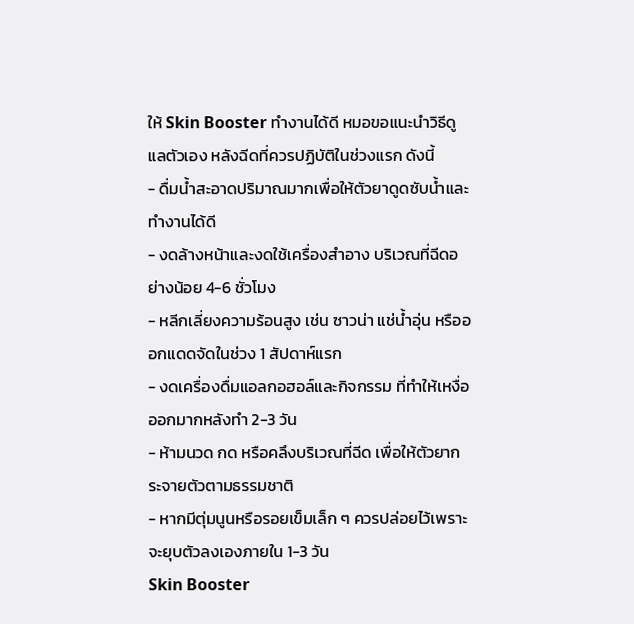ให้ Skin Booster ทำงานได้ดี หมอขอแนะนำวิธีดูแลตัวเอง หลังฉีดที่ควรปฏิบัติในช่วงแรก ดังนี้
- ดื่มน้ำสะอาดปริมาณมากเพื่อให้ตัวยาดูดซับน้ำและทำงานได้ดี
- งดล้างหน้าและงดใช้เครื่องสำอาง บริเวณที่ฉีดอย่างน้อย 4-6 ชั่วโมง
- หลีกเลี่ยงความร้อนสูง เช่น ซาวน่า แช่น้ำอุ่น หรือออกแดดจัดในช่วง 1 สัปดาห์แรก
- งดเครื่องดื่มแอลกอฮอล์และกิจกรรม ที่ทำให้เหงื่อออกมากหลังทำ 2-3 วัน
- ห้ามนวด กด หรือคลึงบริเวณที่ฉีด เพื่อให้ตัวยากระจายตัวตามธรรมชาติ
- หากมีตุ่มนูนหรือรอยเข็มเล็ก ๆ ควรปล่อยไว้เพราะจะยุบตัวลงเองภายใน 1-3 วัน
Skin Booster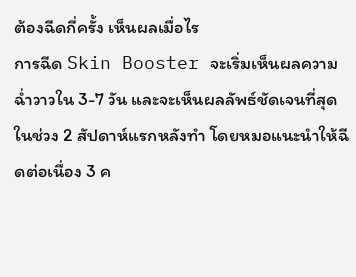ต้องฉีดกี่ครั้ง เห็นผลเมื่อไร
การฉีด Skin Booster จะเริ่มเห็นผลความฉ่ำวาวใน 3-7 วัน และจะเห็นผลลัพธ์ชัดเจนที่สุดในช่วง 2 สัปดาห์แรกหลังทำ โดยหมอแนะนำให้ฉีดต่อเนื่อง 3 ค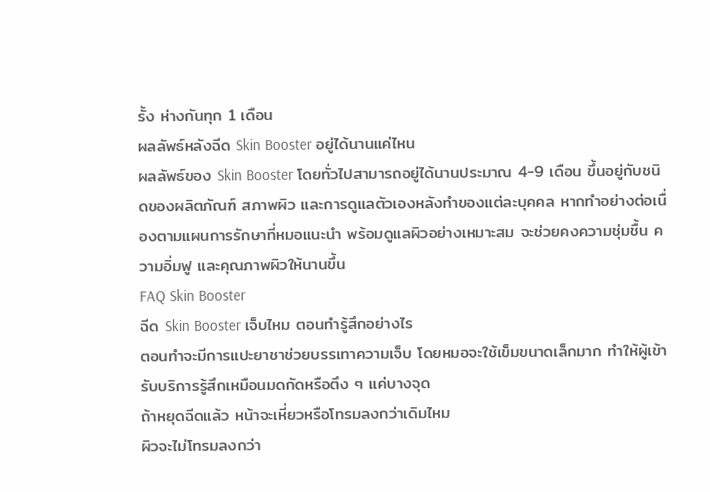รั้ง ห่างกันทุก 1 เดือน
ผลลัพธ์หลังฉีด Skin Booster อยู่ได้นานแค่ไหน
ผลลัพธ์ของ Skin Booster โดยทั่วไปสามารถอยู่ได้นานประมาณ 4-9 เดือน ขึ้นอยู่กับชนิดของผลิตภัณฑ์ สภาพผิว และการดูแลตัวเองหลังทำของแต่ละบุคคล หากทำอย่างต่อเนื่องตามแผนการรักษาที่หมอแนะนำ พร้อมดูแลผิวอย่างเหมาะสม จะช่วยคงความชุ่มชื้น ความอิ่มฟู และคุณภาพผิวให้นานขึ้น
FAQ Skin Booster
ฉีด Skin Booster เจ็บไหม ตอนทำรู้สึกอย่างไร
ตอนทำจะมีการแปะยาชาช่วยบรรเทาความเจ็บ โดยหมอจะใช้เข็มขนาดเล็กมาก ทำให้ผู้เข้ารับบริการรู้สึกเหมือนมดกัดหรือตึง ๆ แค่บางจุด
ถ้าหยุดฉีดแล้ว หน้าจะเหี่ยวหรือโทรมลงกว่าเดิมไหม
ผิวจะไม่โทรมลงกว่า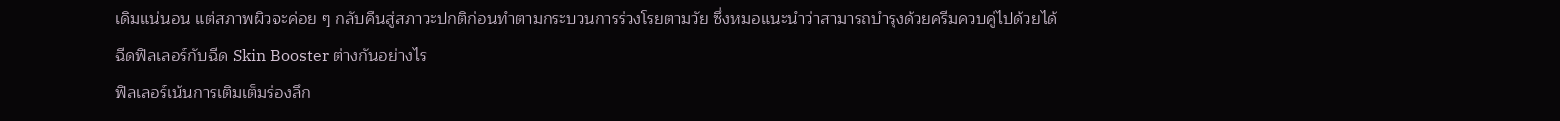เดิมแน่นอน แต่สภาพผิวจะค่อย ๆ กลับคืนสู่สภาวะปกติก่อนทำตามกระบวนการร่วงโรยตามวัย ซึ่งหมอแนะนำว่าสามารถบำรุงด้วยครีมควบคู่ไปด้วยได้
ฉีดฟิลเลอร์กับฉีด Skin Booster ต่างกันอย่างไร
ฟิลเลอร์เน้นการเติมเต็มร่องลึก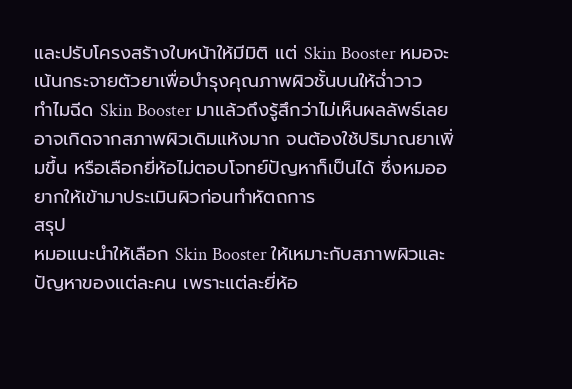และปรับโครงสร้างใบหน้าให้มีมิติ แต่ Skin Booster หมอจะเน้นกระจายตัวยาเพื่อบำรุงคุณภาพผิวชั้นบนให้ฉ่ำวาว
ทำไมฉีด Skin Booster มาแล้วถึงรู้สึกว่าไม่เห็นผลลัพธ์เลย
อาจเกิดจากสภาพผิวเดิมแห้งมาก จนต้องใช้ปริมาณยาเพิ่มขึ้น หรือเลือกยี่ห้อไม่ตอบโจทย์ปัญหาก็เป็นได้ ซึ่งหมออยากให้เข้ามาประเมินผิวก่อนทำหัตถการ
สรุป
หมอแนะนำให้เลือก Skin Booster ให้เหมาะกับสภาพผิวและปัญหาของแต่ละคน เพราะแต่ละยี่ห้อ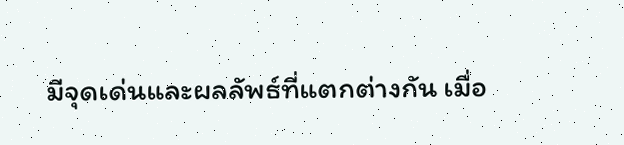มีจุดเด่นและผลลัพธ์ที่แตกต่างกัน เมื่อ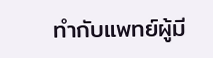ทำกับแพทย์ผู้มี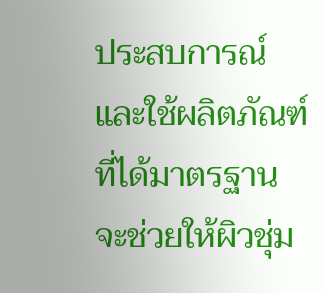ประสบการณ์และใช้ผลิตภัณฑ์ที่ได้มาตรฐาน จะช่วยให้ผิวชุ่ม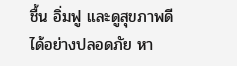ชื้น อิ่มฟู และดูสุขภาพดีได้อย่างปลอดภัย หา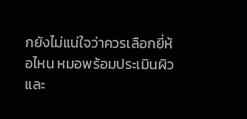กยังไม่แน่ใจว่าควรเลือกยี่ห้อไหน หมอพร้อมประเมินผิวและ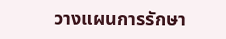วางแผนการรักษา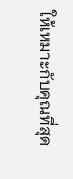ให้เหมาะกับคุณที่สุด